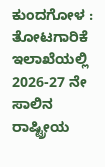ಕುಂದಗೋಳ : ತೋಟಗಾರಿಕೆ ಇಲಾಖೆಯಲ್ಲಿ 2026-27 ನೇ ಸಾಲಿನ ರಾಷ್ಟ್ರೀಯ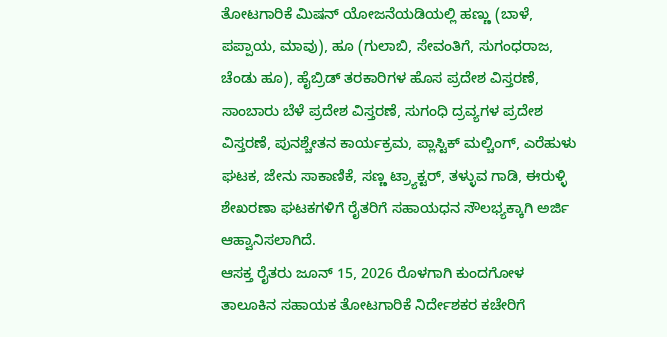ತೋಟಗಾರಿಕೆ ಮಿಷನ್ ಯೋಜನೆಯಡಿಯಲ್ಲಿ ಹಣ್ಣು (ಬಾಳೆ, ಪಪ್ಪಾಯ, ಮಾವು), ಹೂ (ಗುಲಾಬಿ, ಸೇವಂತಿಗೆ, ಸುಗಂಧರಾಜ, ಚೆಂಡು ಹೂ), ಹೈಬ್ರಿಡ್ ತರಕಾರಿಗಳ ಹೊಸ ಪ್ರದೇಶ ವಿಸ್ತರಣೆ, ಸಾಂಬಾರು ಬೆಳೆ ಪ್ರದೇಶ ವಿಸ್ತರಣೆ, ಸುಗಂಧಿ ದ್ರವ್ಯಗಳ ಪ್ರದೇಶ ವಿಸ್ತರಣೆ, ಪುನಶ್ಚೇತನ ಕಾರ್ಯಕ್ರಮ, ಪ್ಲಾಸ್ಟಿಕ್ ಮಲ್ಚಿಂಗ್, ಎರೆಹುಳು ಘಟಕ, ಜೇನು ಸಾಕಾಣಿಕೆ, ಸಣ್ಣ ಟ್ರ್ಯಾಕ್ಟರ್, ತಳ್ಳುವ ಗಾಡಿ, ಈರುಳ್ಳಿ ಶೇಖರಣಾ ಘಟಕಗಳಿಗೆ ರೈತರಿಗೆ ಸಹಾಯಧನ ಸೌಲಭ್ಯಕ್ಕಾಗಿ ಅರ್ಜಿ ಆಹ್ವಾನಿಸಲಾಗಿದೆ.
ಆಸಕ್ತ ರೈತರು ಜೂನ್ 15, 2026 ರೊಳಗಾಗಿ ಕುಂದಗೋಳ ತಾಲೂಕಿನ ಸಹಾಯಕ ತೋಟಗಾರಿಕೆ ನಿರ್ದೇಶಕರ ಕಚೇರಿಗೆ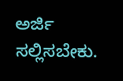ಅರ್ಜಿ ಸಲ್ಲಿಸಬೇಕು.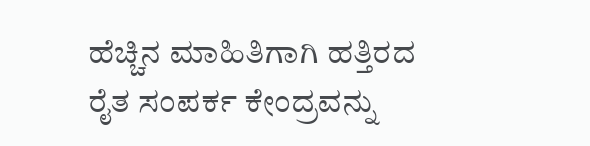ಹೆಚ್ಚಿನ ಮಾಹಿತಿಗಾಗಿ ಹತ್ತಿರದ ರೈತ ಸಂಪರ್ಕ ಕೇಂದ್ರವನ್ನು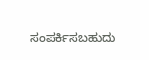ಸಂಪರ್ಕಿಸಬಹುದು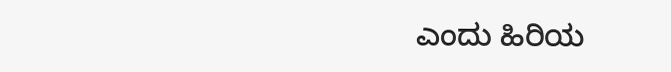ಎಂದು ಹಿರಿಯ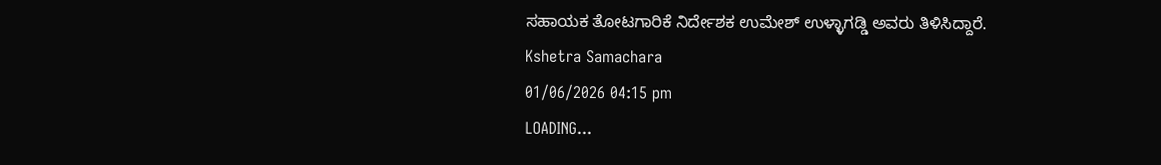ಸಹಾಯಕ ತೋಟಗಾರಿಕೆ ನಿರ್ದೇಶಕ ಉಮೇಶ್ ಉಳ್ಳಾಗಡ್ಡಿ ಅವರು ತಿಳಿಸಿದ್ದಾರೆ.
Kshetra Samachara
01/06/2026 04:15 pm
LOADING...